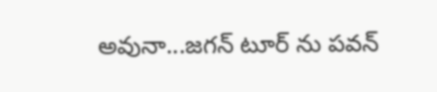అవునా...జగన్ టూర్ ను పవన్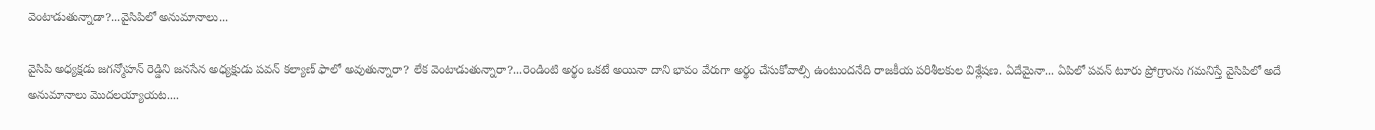వెంటాడుతున్నాడా?...వైసిపిలో అనుమానాలు...

వైసిపి అధ్యక్షడు జగన్మోహన్ రెడ్డిని జనసేన అధ్యక్షుడు పవన్ కల్యాణ్ ఫాలో అవుతున్నారా? లేక వెంటాడుతున్నారా?...రెండింటి అర్థం ఒకటే అయినా దాని భావం వేరుగా అర్థం చేసుకోవాల్సి ఉంటుందనేది రాజకీయ పరిశీలకుల విశ్లేషణ. ఏదేమైనా... ఏపిలో పవన్ టూరు ప్రోగ్రాంను గమనిస్తే వైసిపిలో అదే అనుమానాలు మొదలయ్యాయట....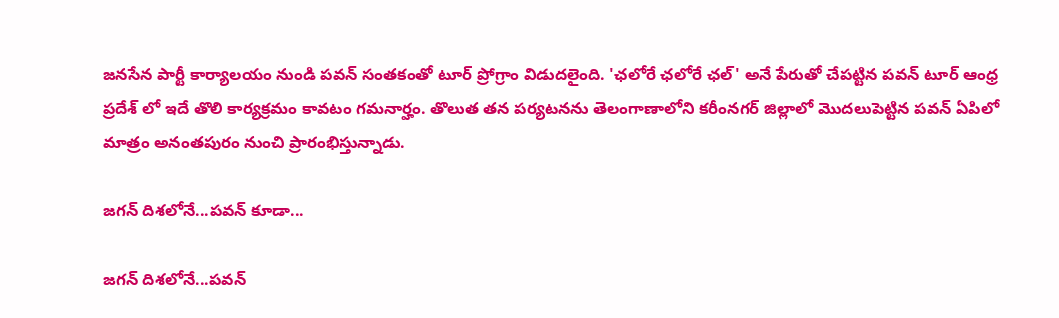జనసేన పార్టీ కార్యాలయం నుండి పవన్ సంతకంతో టూర్ ప్రోగ్రాం విడుదలైంది. 'ఛలోరే ఛలోరే ఛల్' అనే పేరుతో చేపట్టిన పవన్ టూర్ ఆంధ్ర ప్రదేశ్ లో ఇదే తొలి కార్యక్రమం కావటం గమనార్హం. తొలుత తన పర్యటనను తెలంగాణాలోని కరీంనగర్ జిల్లాలో మొదలుపెట్టిన పవన్ ఏపిలో మాత్రం అనంతపురం నుంచి ప్రారంభిస్తున్నాడు.

జగన్ దిశలోనే...పవన్ కూడా...

జగన్ దిశలోనే...పవన్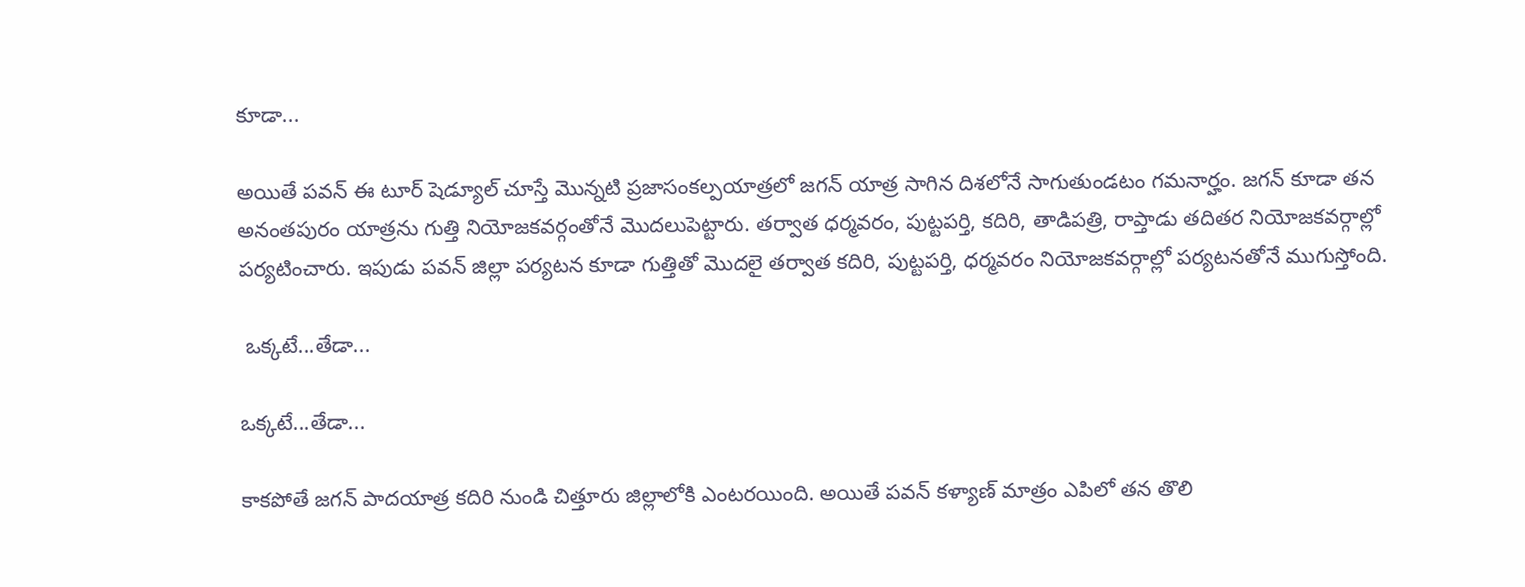కూడా...

అయితే పవన్ ఈ టూర్ షెడ్యూల్ చూస్తే మొన్నటి ప్రజాసంకల్పయాత్రలో జగన్ యాత్ర సాగిన దిశలోనే సాగుతుండటం గమనార్హం. జగన్ కూడా తన అనంతపురం యాత్రను గుత్తి నియోజకవర్గంతోనే మొదలుపెట్టారు. తర్వాత ధర్మవరం, పుట్టపర్తి, కదిరి, తాడిపత్రి, రాప్తాడు తదితర నియోజకవర్గాల్లో పర్యటించారు. ఇపుడు పవన్ జిల్లా పర్యటన కూడా గుత్తితో మొదలై తర్వాత కదిరి, పుట్టపర్తి, ధర్మవరం నియోజకవర్గాల్లో పర్యటనతోనే ముగుస్తోంది.

 ఒక్కటే...తేడా...

ఒక్కటే...తేడా...

కాకపోతే జగన్ పాదయాత్ర కదిరి నుండి చిత్తూరు జిల్లాలోకి ఎంటరయింది. అయితే పవన్ కళ్యాణ్ మాత్రం ఎపిలో తన తొలి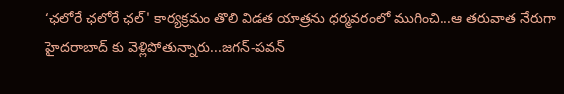‘ఛలోరే ఛలోరే ఛల్' కార్యక్రమం తొలి విడత యాత్రను ధర్మవరంలో ముగించి...ఆ తరువాత నేరుగా హైదరాబాద్ కు వెళ్లిపోతున్నారు...జగన్-పవన్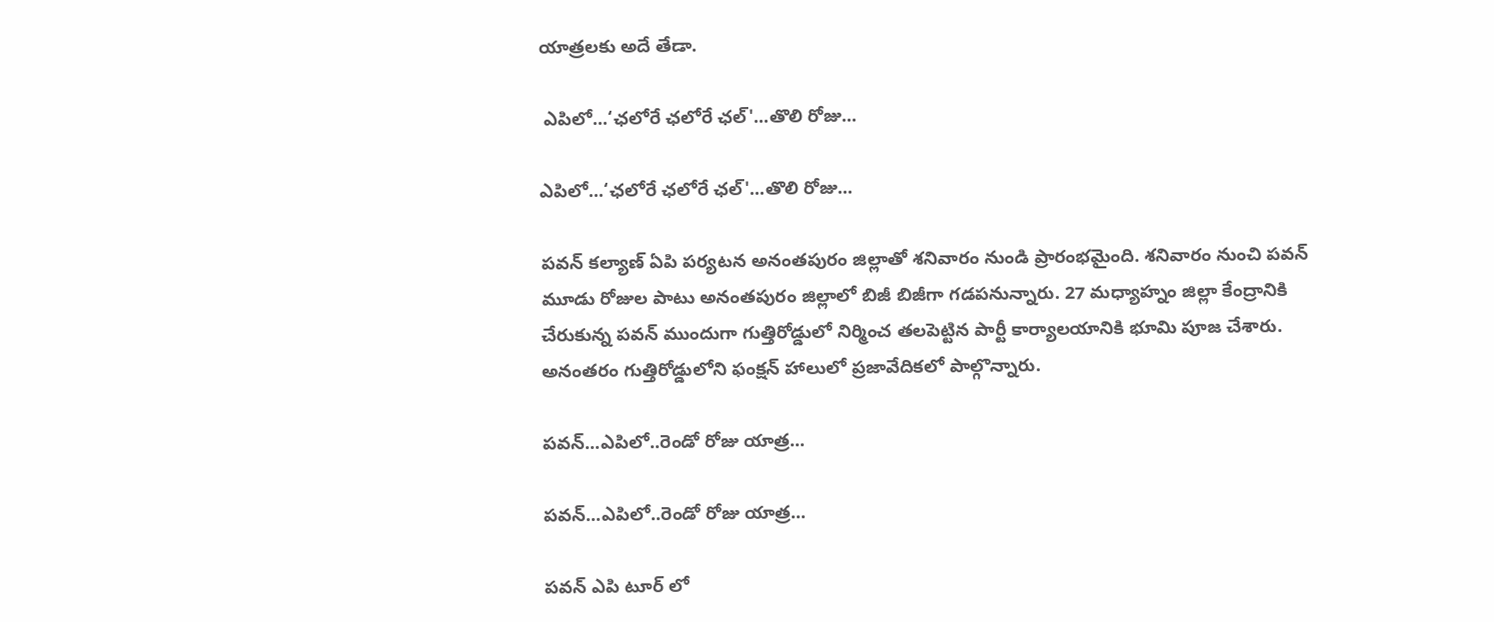యాత్రలకు అదే తేడా.

 ఎపిలో...‘ఛలోరే ఛలోరే ఛల్'...తొలి రోజు...

ఎపిలో...‘ఛలోరే ఛలోరే ఛల్'...తొలి రోజు...

పవన్ కల్యాణ్ ఏపి పర్యటన అనంతపురం జిల్లాతో శనివారం నుండి ప్రారంభమైంది. శనివారం నుంచి పవన్ మూడు రోజుల పాటు అనంతపురం జిల్లాలో బిజీ బిజీగా గడపనున్నారు. 27 మధ్యాహ్నం జిల్లా కేంద్రానికి చేరుకున్న పవన్ ముందుగా గుత్తిరోడ్డులో నిర్మించ తలపెట్టిన పార్టీ కార్యాలయానికి భూమి పూజ చేశారు. అనంతరం గుత్తిరోడ్డులోని ఫంక్షన్ హాలులో ప్రజావేదికలో పాల్గొన్నారు.

పవన్...ఎపిలో..రెండో రోజు యాత్ర...

పవన్...ఎపిలో..రెండో రోజు యాత్ర...

పవన్ ఎపి టూర్ లో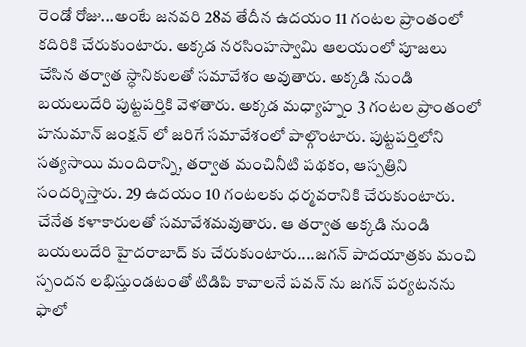రెండో రోజు...అంటే జనవరి 28వ తేదీన ఉదయం 11 గంటల ప్రాంతంలో కదిరికి చేరుకుంటారు. అక్కడ నరసింహస్వామి ఆలయంలో పూజలు చేసిన తర్వాత స్ధానికులతో సమావేశం అవుతారు. అక్కడి నుండి బయలుదేరి పుట్టపర్తికి వెళతారు. అక్కడ మధ్యాహ్నం 3 గంటల ప్రాంతంలో హనుమాన్ జంక్షన్ లో జరిగే సమావేశంలో పాల్గొంటారు. పుట్టపర్తిలోని సత్యసాయి మందిరాన్ని, తర్వాత మంచినీటి పథకం, ఆస్పత్రిని సందర్శిస్తారు. 29 ఉదయం 10 గంటలకు ధర్మవరానికి చేరుకుంటారు. చేనేత కళాకారులతో సమావేశమవుతారు. ఆ తర్వాత అక్కడి నుండి బయలుదేరి హైదరాబాద్ కు చేరుకుంటారు....జగన్ పాదయాత్రకు మంచి స్పందన లభిస్తుండటంతో టిడిపి కావాలనే పవన్ ను జగన్ పర్యటనను ఫాలో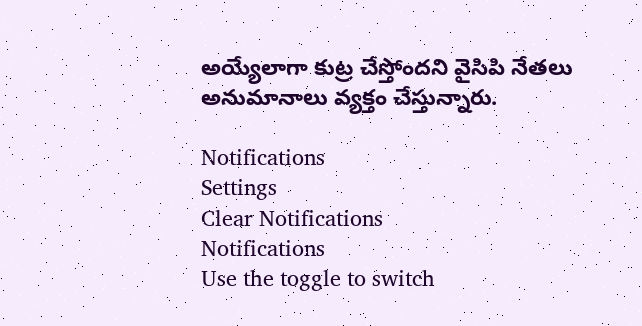అయ్యేలాగా కుట్ర చేస్తోందని వైసిపి నేతలు అనుమానాలు వ్యక్తం చేస్తున్నారు.

Notifications
Settings
Clear Notifications
Notifications
Use the toggle to switch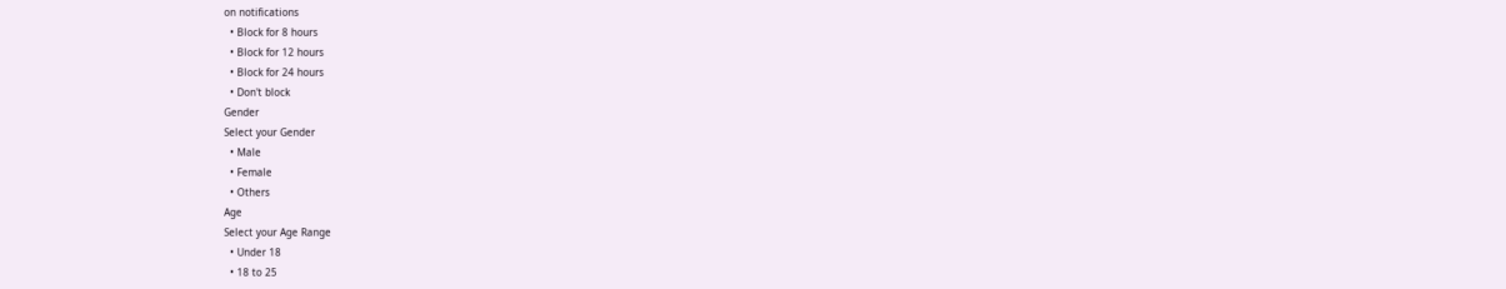on notifications
  • Block for 8 hours
  • Block for 12 hours
  • Block for 24 hours
  • Don't block
Gender
Select your Gender
  • Male
  • Female
  • Others
Age
Select your Age Range
  • Under 18
  • 18 to 25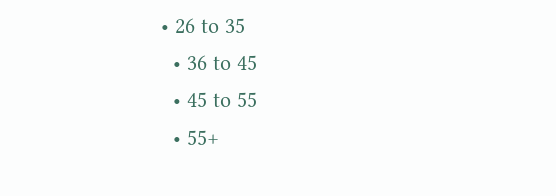• 26 to 35
  • 36 to 45
  • 45 to 55
  • 55+